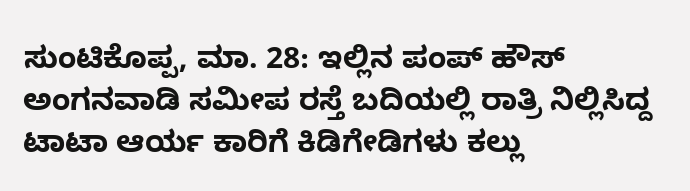ಸುಂಟಿಕೊಪ್ಪ, ಮಾ. 28: ಇಲ್ಲಿನ ಪಂಪ್ ಹೌಸ್ ಅಂಗನವಾಡಿ ಸಮೀಪ ರಸ್ತೆ ಬದಿಯಲ್ಲಿ ರಾತ್ರಿ ನಿಲ್ಲಿಸಿದ್ದ ಟಾಟಾ ಆರ್ಯ ಕಾರಿಗೆ ಕಿಡಿಗೇಡಿಗಳು ಕಲ್ಲು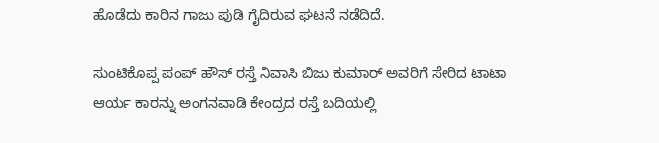ಹೊಡೆದು ಕಾರಿನ ಗಾಜು ಪುಡಿ ಗೈದಿರುವ ಘಟನೆ ನಡೆದಿದೆ.

ಸುಂಟಿಕೊಪ್ಪ ಪಂಪ್ ಹೌಸ್ ರಸ್ತೆ ನಿವಾಸಿ ಬಿಜು ಕುಮಾರ್ ಅವರಿಗೆ ಸೇರಿದ ಟಾಟಾ ಆರ್ಯ ಕಾರನ್ನು ಅಂಗನವಾಡಿ ಕೇಂದ್ರದ ರಸ್ತೆ ಬದಿಯಲ್ಲಿ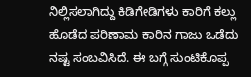ನಿಲ್ಲಿಸಲಾಗಿದ್ದು ಕಿಡಿಗೇಡಿಗಳು ಕಾರಿಗೆ ಕಲ್ಲು ಹೊಡೆದ ಪರಿಣಾಮ ಕಾರಿನ ಗಾಜು ಒಡೆದು ನಷ್ಟ ಸಂಬವಿಸಿದೆ. ಈ ಬಗ್ಗೆ ಸುಂಟಿಕೊಪ್ಪ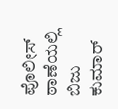ಪೊಲೀಸ್ ಠಾಣೆಯಲ್ಲಿ ಬಿಜು ಕುಮಾರ್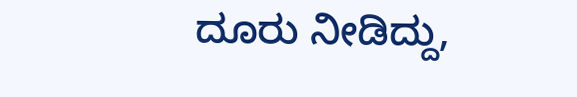ದೂರು ನೀಡಿದ್ದು,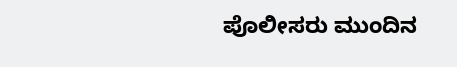ಪೊಲೀಸರು ಮುಂದಿನ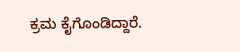ಕ್ರಮ ಕೈಗೊಂಡಿದ್ದಾರೆ.